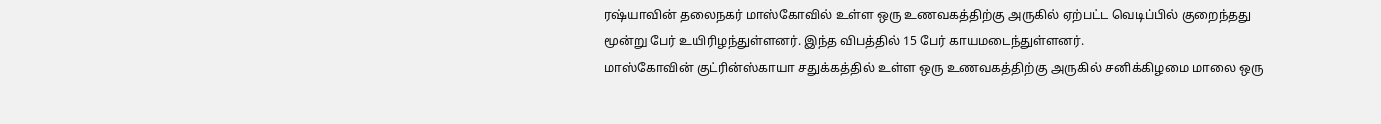ரஷ்யாவின் தலைநகர் மாஸ்கோவில் உள்ள ஒரு உணவகத்திற்கு அருகில் ஏற்பட்ட வெடிப்பில் குறைந்தது மூன்று பேர் உயிரிழந்துள்ளனர். இந்த விபத்தில் 15 பேர் காயமடைந்துள்ளனர்.
மாஸ்கோவின் குட்ரின்ஸ்காயா சதுக்கத்தில் உள்ள ஒரு உணவகத்திற்கு அருகில் சனிக்கிழமை மாலை ஒரு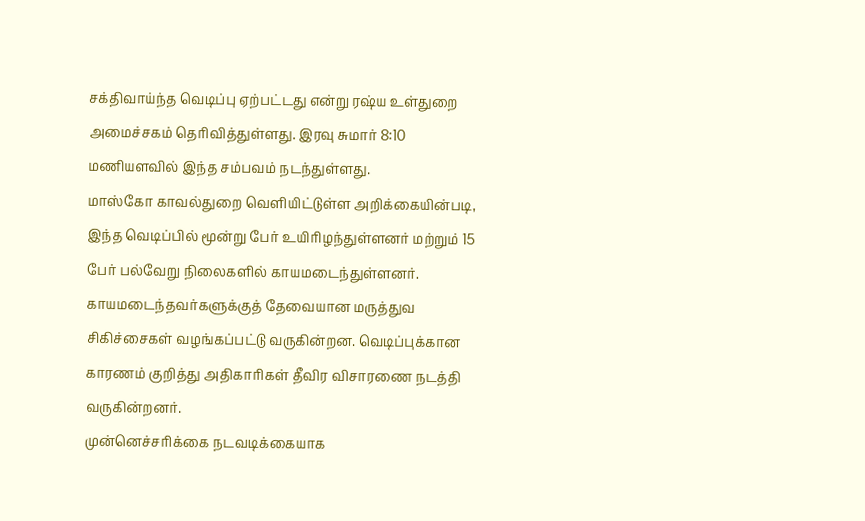சக்திவாய்ந்த வெடிப்பு ஏற்பட்டது என்று ரஷ்ய உள்துறை அமைச்சகம் தெரிவித்துள்ளது. இரவு சுமார் 8:10 மணியளவில் இந்த சம்பவம் நடந்துள்ளது.
மாஸ்கோ காவல்துறை வெளியிட்டுள்ள அறிக்கையின்படி, இந்த வெடிப்பில் மூன்று பேர் உயிரிழந்துள்ளனர் மற்றும் 15 பேர் பல்வேறு நிலைகளில் காயமடைந்துள்ளனர். காயமடைந்தவர்களுக்குத் தேவையான மருத்துவ சிகிச்சைகள் வழங்கப்பட்டு வருகின்றன. வெடிப்புக்கான காரணம் குறித்து அதிகாரிகள் தீவிர விசாரணை நடத்தி வருகின்றனர்.
முன்னெச்சரிக்கை நடவடிக்கையாக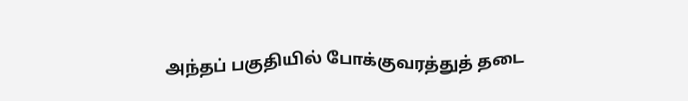அந்தப் பகுதியில் போக்குவரத்துத் தடை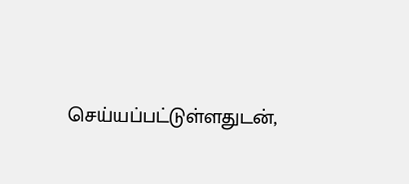செய்யப்பட்டுள்ளதுடன்,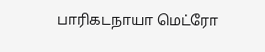பாரிகடநாயா மெட்ரோ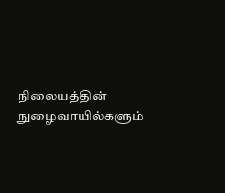நிலையத்தின் நுழைவாயில்களும்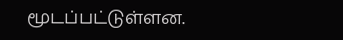மூடப்பட்டுள்ளன.